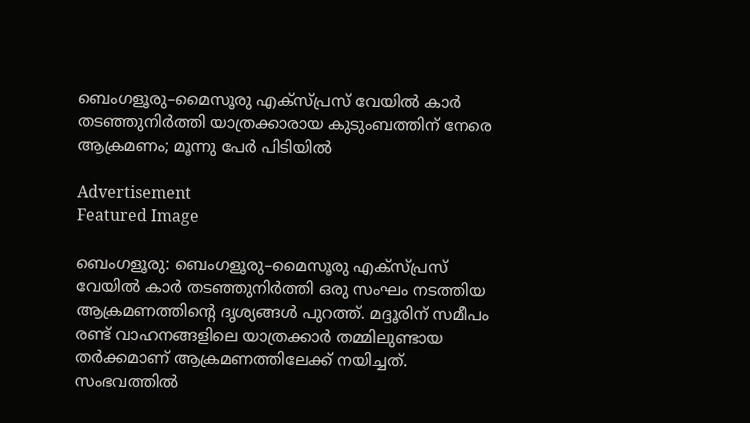ബെംഗളൂരു–മൈസൂരു എക്‌സ്‌പ്രസ് വേയിൽ കാർ തടഞ്ഞുനിർത്തി യാത്രക്കാരായ കുടുംബത്തിന് നേരെ ആക്രമണം; മൂന്നു പേര്‍ പിടിയില്‍

Advertisement
Featured Image

ബെംഗളൂരു: ബെംഗളൂരു–മൈസൂരു എക്‌സ്‌പ്രസ് വേയിൽ കാർ തടഞ്ഞുനിർത്തി ഒരു സംഘം നടത്തിയ ആക്രമണത്തിന്റെ ദൃശ്യങ്ങൾ പുറത്ത്. മദ്ദൂരിന് സമീപം രണ്ട് വാഹനങ്ങളിലെ യാത്രക്കാര്‍ തമ്മിലുണ്ടായ തർക്കമാണ് ആക്രമണത്തിലേക്ക് നയിച്ചത്. സംഭവത്തില്‍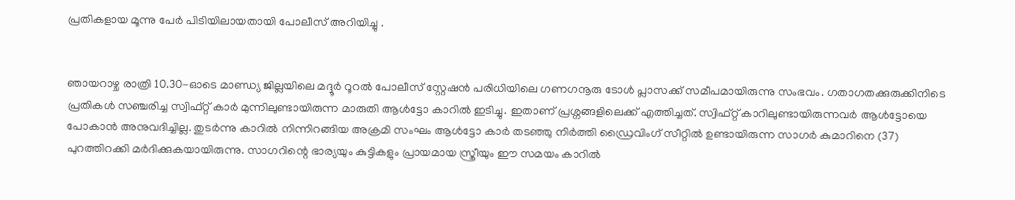പ്രതികളായ മൂന്നു പേര്‍ പിടിയിലായതായി പോലീസ് അറിയിച്ചു .


ഞായറാഴ്ച രാത്രി 10.30-ഓടെ മാണ്ഡ്യ ജില്ലയിലെ മദ്ദൂർ റൂറൽ പോലീസ് സ്റ്റേഷൻ പരിധിയിലെ ഗണഗനൂരു ടോൾ പ്ലാസക്ക് സമീപമായിരുന്നു സംഭവം. ഗതാഗതക്കുരുക്കിനിടെ പ്രതികൾ സഞ്ചരിച്ച സ്വിഫ്റ്റ് കാർ മുന്നിലുണ്ടായിരുന്ന മാരുതി ആൾട്ടോ കാറിൽ ഇടിച്ചു. ഇതാണ് പ്രശ്നങ്ങളിലെക്ക് എത്തിച്ചത്. സ്വിഫ്റ്റ് കാറിലുണ്ടായിരുന്നവര്‍ ആൾട്ടോയെ പോകാൻ അനുവദിച്ചില്ല. തുടര്‍ന്നു കാറില്‍ നിന്നിറങ്ങിയ അക്രമി സംഘം ആൾട്ടോ കാര്‍ തടഞ്ഞു നിര്‍ത്തി ഡ്രൈവിംഗ് സീറ്റില്‍ ഉണ്ടായിരുന്ന സാഗർ കുമാറിനെ (37) പുറത്തിറക്കി മർദിക്കുകയായിരുന്നു. സാഗറിന്റെ ഭാര്യയും കുട്ടികളും പ്രായമായ സ്ത്രീയും ഈ സമയം കാറിൽ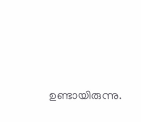ഉണ്ടായിരുന്നു.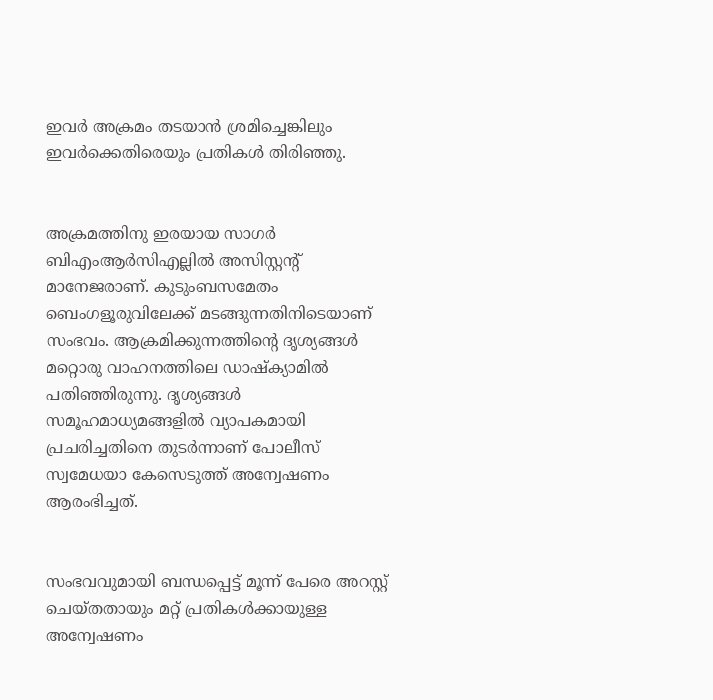ഇവർ അക്രമം തടയാൻ ശ്രമിച്ചെങ്കിലും ഇവർക്കെതിരെയും പ്രതികൾ തിരിഞ്ഞു.


അക്രമത്തിനു ഇരയായ സാഗർ ബിഎംആർസിഎല്ലിൽ അസിസ്റ്റന്റ് മാനേജരാണ്. കുടുംബസമേതം ബെംഗളൂരുവിലേക്ക് മടങ്ങുന്നതിനിടെയാണ് സംഭവം. ആക്രമിക്കുന്നത്തിന്റെ ദൃശ്യങ്ങള്‍ മറ്റൊരു വാഹനത്തിലെ ഡാഷ്‌ക്യാമിൽ പതിഞ്ഞിരുന്നു. ദൃശ്യങ്ങൾ സമൂഹമാധ്യമങ്ങളിൽ വ്യാപകമായി പ്രചരിച്ചതിനെ തുടർന്നാണ് പോലീസ് സ്വമേധയാ കേസെടുത്ത് അന്വേഷണം ആരംഭിച്ചത്.


സംഭവവുമായി ബന്ധപ്പെട്ട് മൂന്ന് പേരെ അറസ്റ്റ് ചെയ്തതായും മറ്റ് പ്രതികൾക്കായുള്ള അന്വേഷണം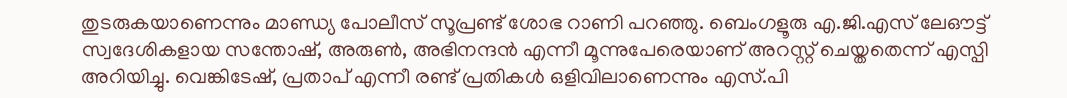തുടരുകയാണെന്നും മാണ്ഡ്യ പോലീസ് സൂപ്രണ്ട് ശോഭ റാണി പറഞ്ഞു. ബെംഗളൂരു എ.ജി.എസ് ലേഔട്ട് സ്വദേശികളായ സന്തോഷ്, അരുൺ, അഭിനന്ദൻ എന്നീ മൂന്നുപേരെയാണ് അറസ്റ്റ് ചെയ്തതെന്ന് എസ്പി അറിയിച്ചു. വെങ്കിടേഷ്, പ്രതാപ് എന്നീ രണ്ട് പ്രതികൾ ഒളിവിലാണെന്നും എസ്.പി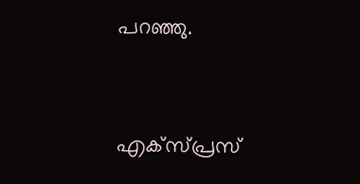പറഞ്ഞു.


എക്‌സ്‌പ്രസ്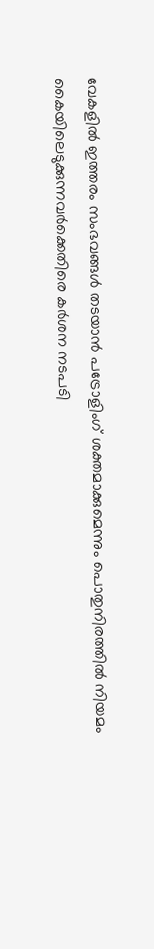വേകളിൽ ഇത്തരം സംഭവങ്ങൾ തടയാൻ പട്രോളിംഗ് ശക്തമാക്കുമെന്നും പൊതുനിരത്തിൽ നിയമം കൈയിലെടുക്കുന്നവർക്കെതിരെ കർശന നടപടി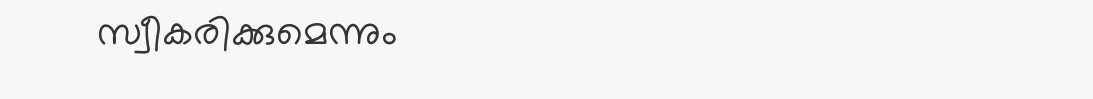സ്വീകരിക്കുമെന്നും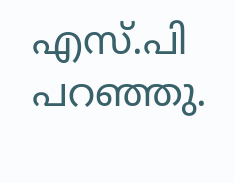എസ്.പി പറഞ്ഞു.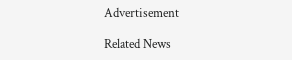Advertisement

Related News